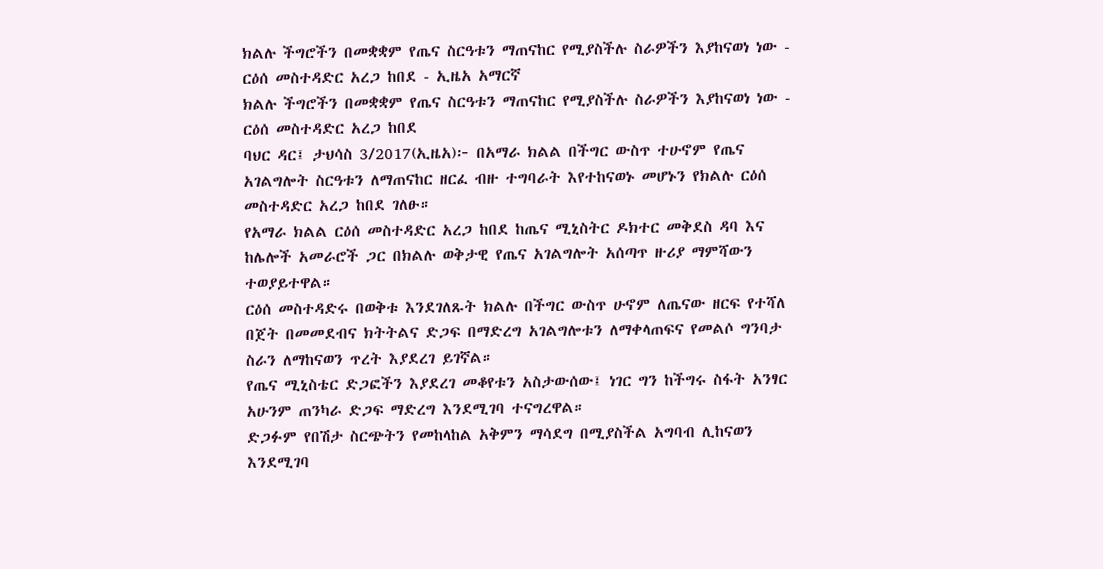ክልሉ ችግሮችን በመቋቋም የጤና ስርዓቱን ማጠናከር የሚያስችሉ ስራዎችን እያከናወነ ነው - ርዕሰ መስተዳድር አረጋ ከበደ - ኢዜአ አማርኛ
ክልሉ ችግሮችን በመቋቋም የጤና ስርዓቱን ማጠናከር የሚያስችሉ ስራዎችን እያከናወነ ነው - ርዕሰ መስተዳድር አረጋ ከበደ
ባህር ዳር፤ ታህሳስ 3/2017(ኢዜአ)፦ በአማራ ክልል በችግር ውስጥ ተሁኖም የጤና አገልግሎት ስርዓቱን ለማጠናከር ዘርፈ ብዙ ተግባራት እየተከናወኑ መሆኑን የክልሉ ርዕሰ መስተዳድር አረጋ ከበደ ገለፁ።
የአማራ ክልል ርዕሰ መስተዳድር አረጋ ከበደ ከጤና ሚኒስትር ዶክተር መቅደስ ዳባ እና ከሌሎች አመራሮች ጋር በክልሉ ወቅታዊ የጤና አገልግሎት አሰጣጥ ዙሪያ ማምሻውን ተወያይተዋል።
ርዕሰ መስተዳድሩ በወቅቱ እንደገለጹት ክልሉ በችግር ውስጥ ሁኖም ለጤናው ዘርፍ የተሻለ በጀት በመመደብና ክትትልና ድጋፍ በማድረግ አገልግሎቱን ለማቀላጠፍና የመልሶ ግንባታ ስራን ለማከናወን ጥረት እያደረገ ይገኛል።
የጤና ሚኒስቴር ድጋፎችን እያደረገ መቆየቱን አስታውሰው፤ ነገር ግን ከችግሩ ስፋት አንፃር አሁንም ጠንካራ ድጋፍ ማድረግ እንደሚገባ ተናግረዋል።
ድጋፉም የበሽታ ስርጭትን የመከላከል አቅምን ማሳደግ በሚያስችል አግባብ ሊከናወን እንደሚገባ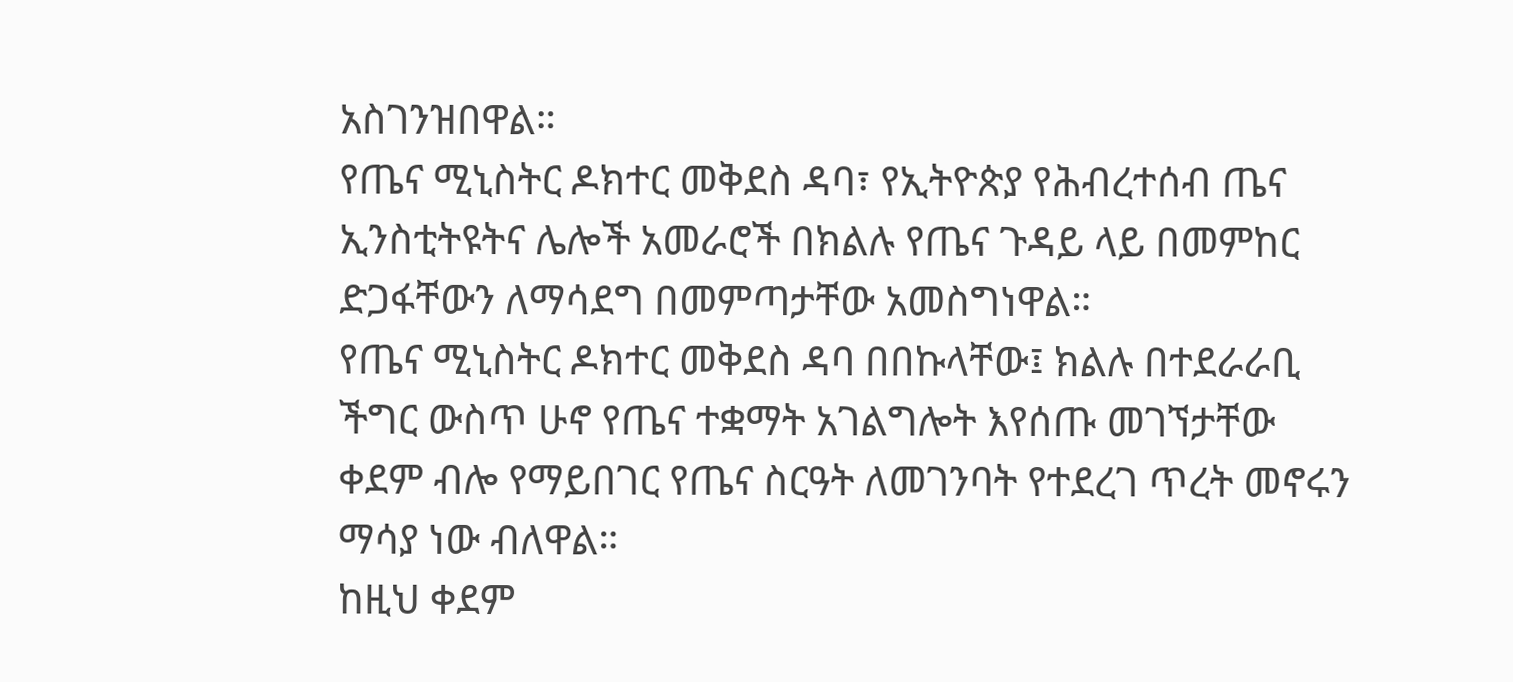አስገንዝበዋል።
የጤና ሚኒስትር ዶክተር መቅደስ ዳባ፣ የኢትዮጵያ የሕብረተሰብ ጤና ኢንስቲትዩትና ሌሎች አመራሮች በክልሉ የጤና ጉዳይ ላይ በመምከር ድጋፋቸውን ለማሳደግ በመምጣታቸው አመስግነዋል።
የጤና ሚኒስትር ዶክተር መቅደስ ዳባ በበኩላቸው፤ ክልሉ በተደራራቢ ችግር ውስጥ ሁኖ የጤና ተቋማት አገልግሎት እየሰጡ መገኘታቸው ቀደም ብሎ የማይበገር የጤና ስርዓት ለመገንባት የተደረገ ጥረት መኖሩን ማሳያ ነው ብለዋል።
ከዚህ ቀደም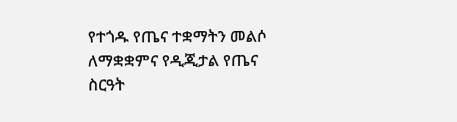የተጎዱ የጤና ተቋማትን መልሶ ለማቋቋምና የዲጂታል የጤና ስርዓት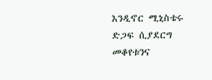እንዲኖር ሚኒስቴሩ ድጋፍ ሲያደርግ መቆየቱንና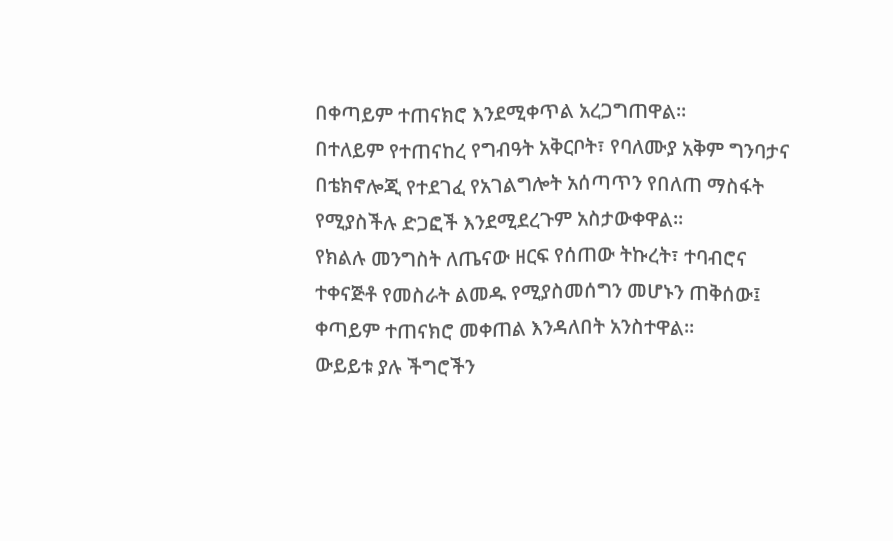በቀጣይም ተጠናክሮ እንደሚቀጥል አረጋግጠዋል።
በተለይም የተጠናከረ የግብዓት አቅርቦት፣ የባለሙያ አቅም ግንባታና በቴክኖሎጂ የተደገፈ የአገልግሎት አሰጣጥን የበለጠ ማስፋት የሚያስችሉ ድጋፎች እንደሚደረጉም አስታውቀዋል።
የክልሉ መንግስት ለጤናው ዘርፍ የሰጠው ትኩረት፣ ተባብሮና ተቀናጅቶ የመስራት ልመዱ የሚያስመሰግን መሆኑን ጠቅሰው፤ ቀጣይም ተጠናክሮ መቀጠል እንዳለበት አንስተዋል።
ውይይቱ ያሉ ችግሮችን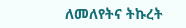ለመለየትና ትኩረት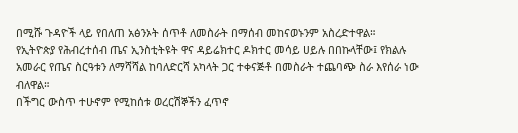በሚሹ ጉዳዮች ላይ የበለጠ አፅንኦት ሰጥቶ ለመስራት በማሰብ መከናወኑንም አስረድተዋል።
የኢትዮጵያ የሕብረተሰብ ጤና ኢንስቲትዩት ዋና ዳይሬክተር ዶክተር መሳይ ሀይሉ በበኩላቸው፤ የክልሉ አመራር የጤና ስርዓቱን ለማሻሻል ከባለድርሻ አካላት ጋር ተቀናጅቶ በመስራት ተጨባጭ ስራ እየሰራ ነው ብለዋል።
በችግር ውስጥ ተሁኖም የሚከሰቱ ወረርሽኞችን ፈጥኖ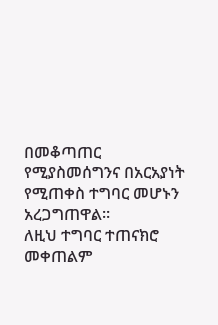በመቆጣጠር የሚያስመሰግንና በአርአያነት የሚጠቀስ ተግባር መሆኑን አረጋግጠዋል።
ለዚህ ተግባር ተጠናክሮ መቀጠልም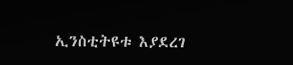ኢንስቲትዩቱ እያደረገ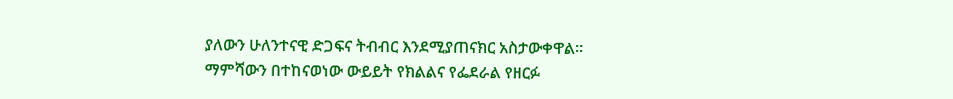ያለውን ሁለንተናዊ ድጋፍና ትብብር እንደሚያጠናክር አስታውቀዋል።
ማምሻውን በተከናወነው ውይይት የክልልና የፌደራል የዘርፉ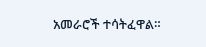አመራሮች ተሳትፈዋል።